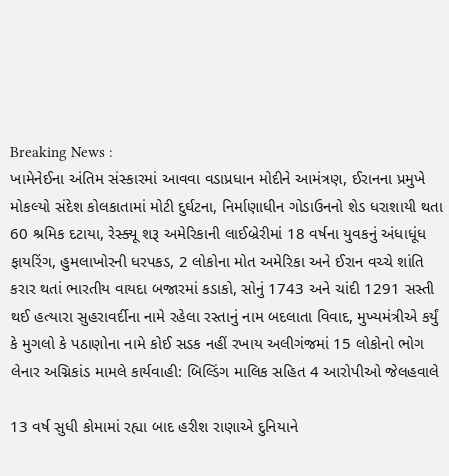Breaking News :
ખામેનેઈના અંતિમ સંસ્કારમાં આવવા વડાપ્રધાન મોદીને આમંત્રણ, ઈરાનના પ્રમુખે મોકલ્યો સંદેશ કોલકાતામાં મોટી દુર્ઘટના, નિર્માણાધીન ગોડાઉનનો શેડ ધરાશાયી થતા 60 શ્રમિક દટાયા, રેસ્ક્યૂ શરૂ અમેરિકાની લાઈબ્રેરીમાં 18 વર્ષના યુવકનું અંધાધૂંધ ફાયરિંગ, હુમલાખોરની ધરપકડ, 2 લોકોના મોત અમેરિકા અને ઈરાન વચ્ચે શાંતિ કરાર થતાં ભારતીય વાયદા બજારમાં કડાકો, સોનું 1743 અને ચાંદી 1291 સસ્તી થઈ હત્યારા સુહરાવર્દીના નામે રહેલા રસ્તાનું નામ બદલાતા વિવાદ, મુખ્યમંત્રીએ કર્યું કે મુગલો કે પઠાણોના નામે કોઈ સડક નહીં રખાય અલીગંજમાં 15 લોકોનો ભોગ લેનાર અગ્નિકાંડ મામલે કાર્યવાહી: બિલ્ડિંગ માલિક સહિત 4 આરોપીઓ જેલહવાલે

13 વર્ષ સુધી કોમામાં રહ્યા બાદ હરીશ રાણાએ દુનિયાને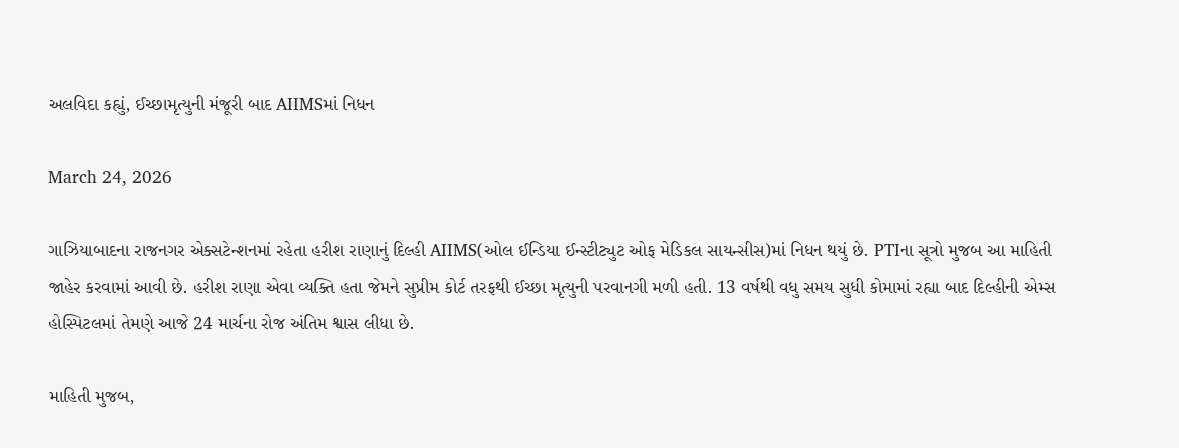અલવિદા કહ્યું, ઈચ્છામૃત્યુની મંજૂરી બાદ AIIMSમાં નિધન

March 24, 2026

ગાઝિયાબાદના રાજનગર એક્સટેન્શનમાં રહેતા હરીશ રાણાનું દિલ્હી AIIMS(ઓલ ઈન્ડિયા ઈન્સ્ટીટ્યુટ ઓફ મેડિકલ સાયન્સીસ)માં નિધન થયું છે. PTIના સૂત્રો મુજબ આ માહિતી જાહેર કરવામાં આવી છે. હરીશ રાણા એવા વ્યક્તિ હતા જેમને સુપ્રીમ કોર્ટ તરફથી ઈચ્છા મૃત્યુની પરવાનગી મળી હતી. 13 વર્ષથી વધુ સમય સુધી કોમામાં રહ્યા બાદ દિલ્હીની એમ્સ હોસ્પિટલમાં તેમણે આજે 24 માર્ચના રોજ અંતિમ શ્વાસ લીધા છે.

માહિતી મુજબ,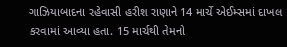ગાઝિયાબાદના રહેવાસી હરીશ રાણાને 14 માર્ચે એઈમ્સમાં દાખલ કરવામાં આવ્યા હતા. 15 માર્ચથી તેમનો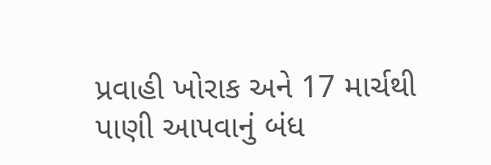પ્રવાહી ખોરાક અને 17 માર્ચથી પાણી આપવાનું બંધ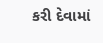કરી દેવામાં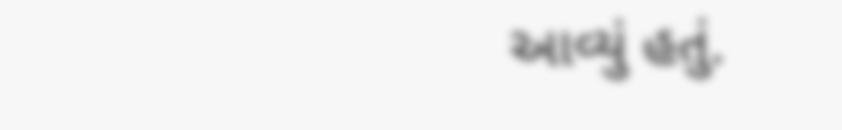આવ્યું હતું.